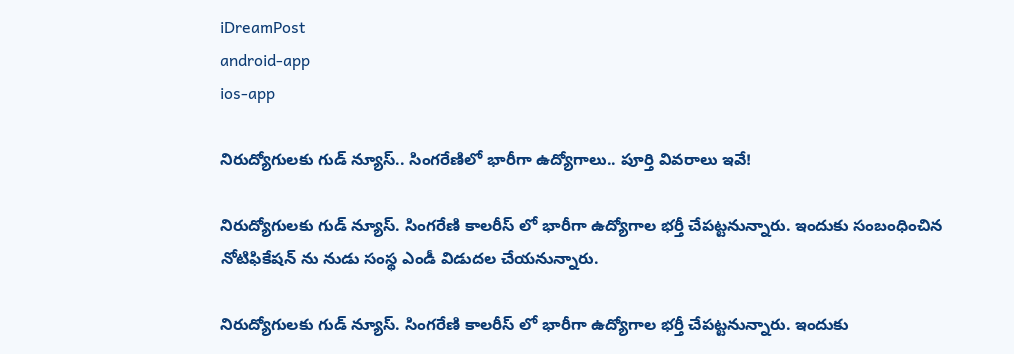iDreamPost
android-app
ios-app

నిరుద్యోగులకు గుడ్ న్యూస్.. సింగరేణిలో భారీగా ఉద్యోగాలు.. పూర్తి వివరాలు ఇవే!

నిరుద్యోగులకు గుడ్ న్యూస్. సింగరేణి కాలరీస్ లో భారీగా ఉద్యోగాల భర్తీ చేపట్టనున్నారు. ఇందుకు సంబంధించిన నోటిఫికేషన్ ను నుడు సంస్థ ఎండీ విడుదల చేయనున్నారు.

నిరుద్యోగులకు గుడ్ న్యూస్. సింగరేణి కాలరీస్ లో భారీగా ఉద్యోగాల భర్తీ చేపట్టనున్నారు. ఇందుకు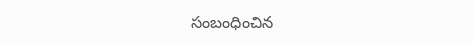సంబంధించిన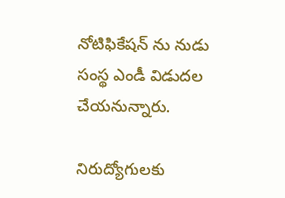నోటిఫికేషన్ ను నుడు సంస్థ ఎండీ విడుదల చేయనున్నారు.

నిరుద్యోగులకు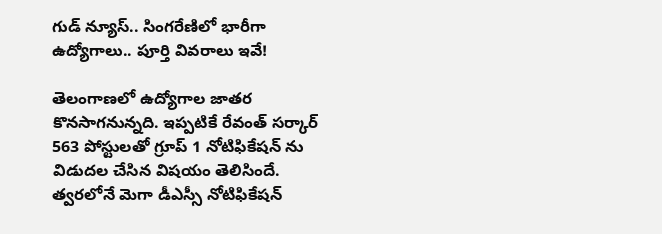గుడ్ న్యూస్.. సింగరేణిలో భారీగా ఉద్యోగాలు.. పూర్తి వివరాలు ఇవే!

తెలంగాణలో ఉద్యోగాల జాతర కొనసాగనున్నది. ఇప్పటికే రేవంత్ సర్కార్ 563 పోస్టులతో గ్రూప్ 1 నోటిఫికేషన్ ను విడుదల చేసిన విషయం తెలిసిందే. త్వరలోనే మెగా డీఎస్సీ నోటిఫికేషన్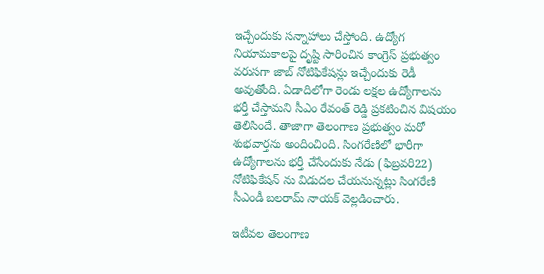ఇచ్చేందుకు సన్నాహాలు చేస్తోంది. ఉద్యోగ నియామకాలపై దృష్టి సారించిన కాంగ్రెస్ ప్రభుత్వం వరుసగా జాబ్ నోటిఫికేషన్లు ఇచ్చేందుకు రెడీ అవుతోంది. ఏడాదిలోగా రెండు లక్షల ఉద్యోగాలను భర్తీ చేస్తామని సీఎం రేవంత్ రెడ్డి ప్రకటించిన విషయం తెలిసిందే. తాజాగా తెలంగాణ ప్రభుత్వం మరో శుభవార్తను అందించింది. సింగరేణిలో భారీగా ఉద్యోగాలను భర్తీ చేసేందుకు నేడు (ఫిబ్రవరి22) నోటిఫికేషన్ ను విడుదల చేయనున్నట్లు సింగరేణి సీఎండీ బలరామ్ నాయ‌క్‌ వెల్లడించారు.

ఇటీవల తెలంగాణ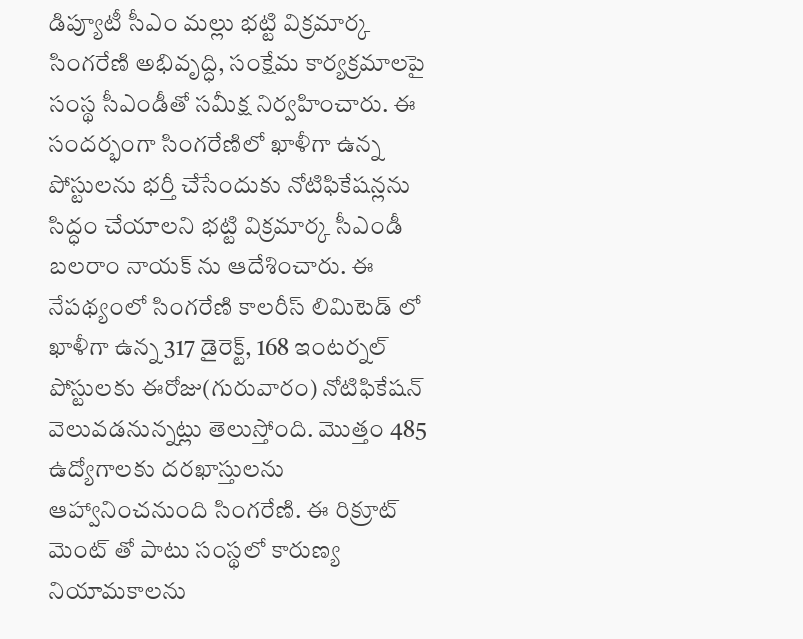డిప్యూటీ సీఎం మల్లు భట్టి విక్రమార్క సింగరేణి అభివృద్ధి, సంక్షేమ కార్యక్రమాలపై సంస్థ సీఎండీతో సమీక్ష నిర్వహించారు. ఈ సందర్భంగా సింగరేణిలో ఖాళీగా ఉన్న పోస్టులను భర్తీ చేసేందుకు నోటిఫికేషన్లను సిద్ధం చేయాలని భట్టి విక్రమార్క సీఎండీ బలరాం నాయక్ ను ఆదేశించారు. ఈ నేపథ్యంలో సింగరేణి కాలరీస్ లిమిటెడ్ లో ఖాళీగా ఉన్న 317 డైరెక్ట్‌, 168 ఇంటర్నల్‌ పోస్టులకు ఈరోజు(గురువారం) నోటిఫికేషన్ వెలువడనున్నట్లు తెలుస్తోంది. మొత్తం 485 ఉద్యోగాలకు దరఖాస్తులను ఆహ్వానించనుంది సింగరేణి. ఈ రిక్రూట్ మెంట్ తో పాటు సంస్థలో కారుణ్య నియామకాలను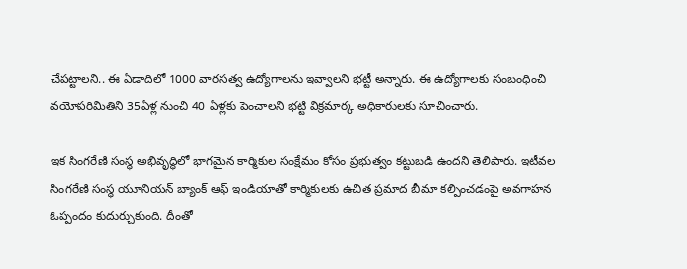చేపట్టాలని.. ఈ ఏడాదిలో 1000 వారసత్వ ఉద్యోగాలను ఇవ్వాలని భట్టీ అన్నారు. ఈ ఉద్యోగాలకు సంబంధించి వయోపరిమితిని 35ఏళ్ల నుంచి 40 ఏళ్లకు పెంచాలని భట్టి విక్రమార్క అధికారులకు సూచించారు.

ఇక సింగరేణి సంస్థ అభివృద్ధిలో భాగమైన కార్మికుల సంక్షేమం కోసం ప్రభుత్వం కట్టుబడి ఉందని తెలిపారు. ఇటీవల సింగరేణి సంస్థ యూనియన్ బ్యాంక్ ఆఫ్ ఇండియాతో కార్మికులకు ఉచిత ప్రమాద బీమా కల్పించడంపై అవగాహన ఓప్పందం కుదుర్చుకుంది. దీంతో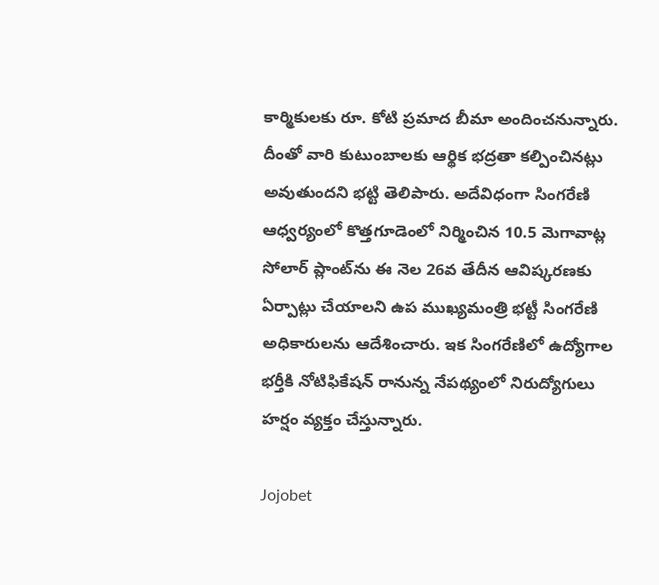కార్మికులకు రూ. కోటి ప్రమాద బీమా అందించనున్నారు. దీంతో వారి కుటుంబాలకు ఆర్థిక భద్రతా కల్పించినట్లు అవుతుందని భట్టి తెలిపారు. అదేవిధంగా సింగరేణి ఆధ్వర్యంలో కొత్తగూడెంలో నిర్మించిన 10.5 మెగావాట్ల సోలార్ ప్లాంట్‌ను ఈ నెల 26వ తేదీన ఆవిష్క‌ర‌ణ‌కు ఏర్పాట్లు చేయాల‌ని ఉప ముఖ్యమంత్రి భట్టీ సింగ‌రేణి అధికారులను ఆదేశించారు. ఇక సింగరేణిలో ఉద్యోగాల భర్తీకి నోటిఫికేషన్ రానున్న నేపథ్యంలో నిరుద్యోగులు హర్షం వ్యక్తం చేస్తున్నారు.

Jojobet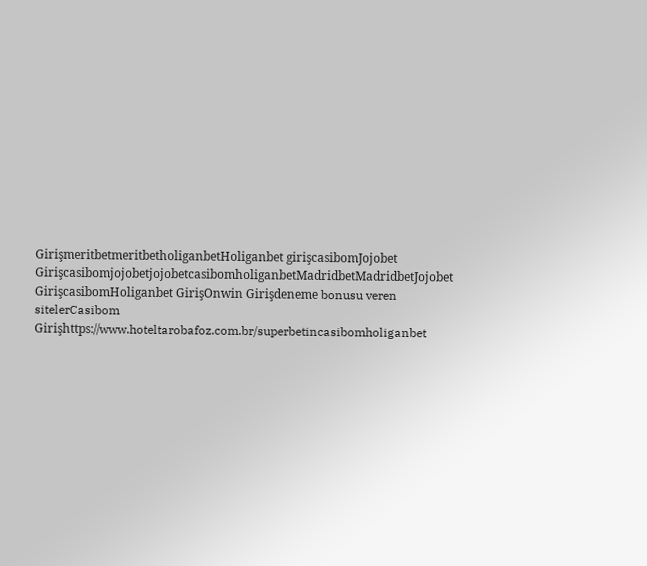GirişmeritbetmeritbetholiganbetHoliganbet girişcasibomJojobet GirişcasibomjojobetjojobetcasibomholiganbetMadridbetMadridbetJojobet GirişcasibomHoliganbet GirişOnwin Girişdeneme bonusu veren sitelerCasibom Girişhttps://www.hoteltarobafoz.com.br/superbetincasibomholiganbet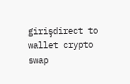girişdirect to wallet crypto swap